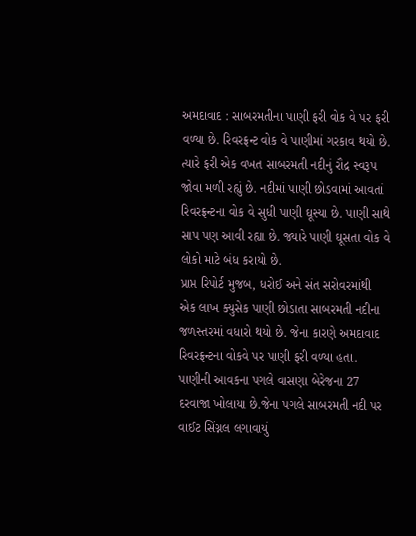અમદાવાદ : સાબરમતીના પાણી ફરી વોક વે પર ફરી વળ્યા છે. રિવરફ્રન્ટ વોક વે પાણીમાં ગરકાવ થયો છે. ત્યારે ફરી એક વખત સાબરમતી નદીનું રૌદ્ર સ્વરૂપ જોવા મળી રહ્યું છે. નદીમાં પાણી છોડવામાં આવતાં રિવરફ્રન્ટના વોક વે સુધી પાણી ઘૂસ્યા છે. પાણી સાથે સાપ પણ આવી રહ્યા છે. જ્યારે પાણી ઘૂસતા વોક વે લોકો માટે બંધ કરાયો છે.
પ્રાપ્ત રિપોર્ટ મુજબ, ધરોઈ અને સંત સરોવરમાંથી એક લાખ ક્યુસેક પાણી છોડાતા સાબરમતી નદીના જળસ્તરમાં વધારો થયો છે. જેના કારણે અમદાવાદ રિવરફ્રન્ટના વોકવે પર પાણી ફરી વળ્યા હતા. પાણીની આવકના પગલે વાસણા બેરેજના 27 દરવાજા ખોલાયા છે.જેના પગલે સાબરમતી નદી પર વાઈટ સિંગ્નલ લગાવાયું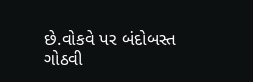છે.વોકવે પર બંદોબસ્ત ગોઠવી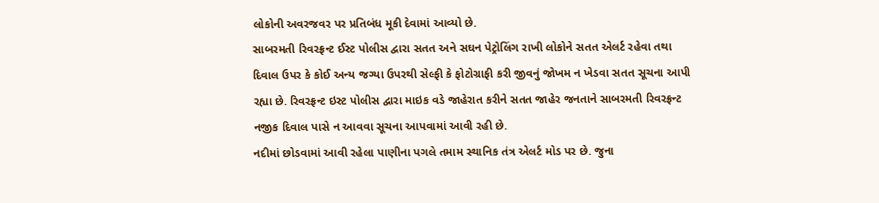લોકોની અવરજવર પર પ્રતિબંધ મૂકી દેવામાં આવ્યો છે.
સાબરમતી રિવરફ્રન્ટ ઈસ્ટ પોલીસ દ્વારા સતત અને સઘન પેટ્રોલિંગ રાખી લોકોને સતત એલર્ટ રહેવા તથા દિવાલ ઉપર કે કોઈ અન્ય જગ્યા ઉપરથી સેલ્ફી કે ફોટોગ્રાફી કરી જીવનું જોખમ ન ખેડવા સતત સૂચના આપી રહ્યા છે. રિવરફ્રન્ટ ઇસ્ટ પોલીસ દ્વારા માઇક વડે જાહેરાત કરીને સતત જાહેર જનતાને સાબરમતી રિવરફ્રન્ટ નજીક દિવાલ પાસે ન આવવા સૂચના આપવામાં આવી રહી છે.
નદીમાં છોડવામાં આવી રહેલા પાણીના પગલે તમામ સ્થાનિક તંત્ર એલર્ટ મોડ પર છે. જુના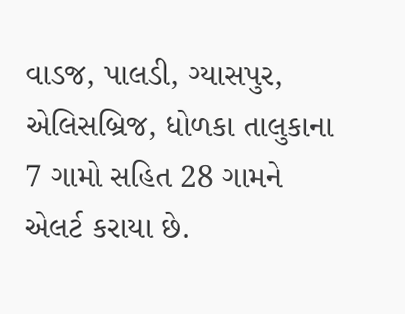વાડજ, પાલડી, ગ્યાસપુર, એલિસબ્રિજ, ધોળકા તાલુકાના 7 ગામો સહિત 28 ગામને એલર્ટ કરાયા છે.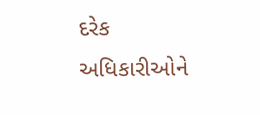દરેક અધિકારીઓને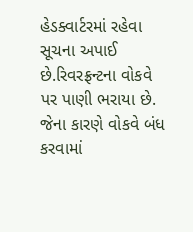હેડક્વાર્ટરમાં રહેવા સૂચના અપાઈ છે.રિવરફ્રન્ટના વોકવે પર પાણી ભરાયા છે. જેના કારણે વોકવે બંધ કરવામાં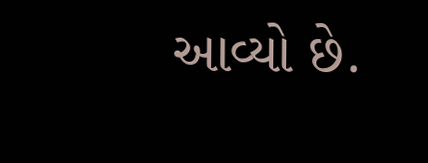આવ્યો છે.